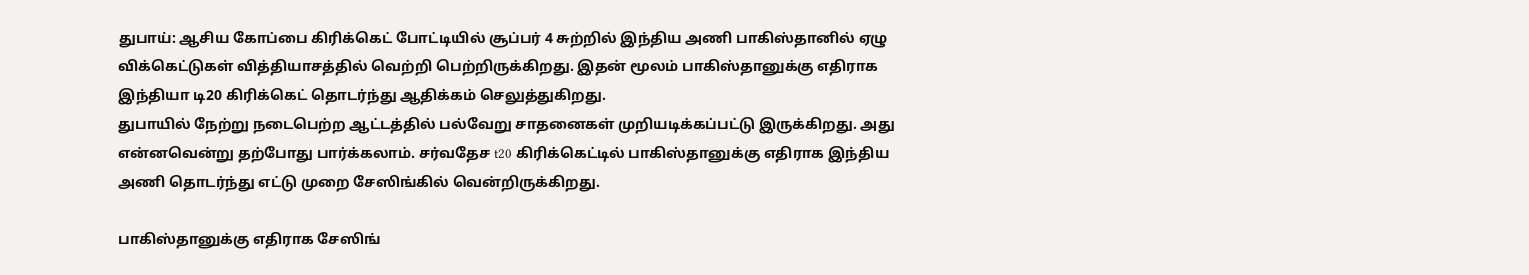துபாய்: ஆசிய கோப்பை கிரிக்கெட் போட்டியில் சூப்பர் 4 சுற்றில் இந்திய அணி பாகிஸ்தானில் ஏழு விக்கெட்டுகள் வித்தியாசத்தில் வெற்றி பெற்றிருக்கிறது. இதன் மூலம் பாகிஸ்தானுக்கு எதிராக இந்தியா டி20 கிரிக்கெட் தொடர்ந்து ஆதிக்கம் செலுத்துகிறது.
துபாயில் நேற்று நடைபெற்ற ஆட்டத்தில் பல்வேறு சாதனைகள் முறியடிக்கப்பட்டு இருக்கிறது. அது என்னவென்று தற்போது பார்க்கலாம். சர்வதேச t20 கிரிக்கெட்டில் பாகிஸ்தானுக்கு எதிராக இந்திய அணி தொடர்ந்து எட்டு முறை சேஸிங்கில் வென்றிருக்கிறது.

பாகிஸ்தானுக்கு எதிராக சேஸிங்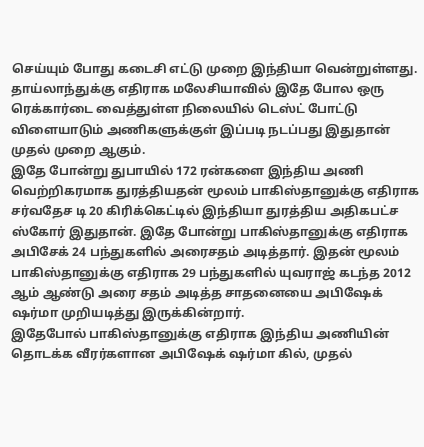செய்யும் போது கடைசி எட்டு முறை இந்தியா வென்றுள்ளது. தாய்லாந்துக்கு எதிராக மலேசியாவில் இதே போல ஒரு ரெக்கார்டை வைத்துள்ள நிலையில் டெஸ்ட் போட்டு விளையாடும் அணிகளுக்குள் இப்படி நடப்பது இதுதான் முதல் முறை ஆகும்.
இதே போன்று துபாயில் 172 ரன்களை இந்திய அணி வெற்றிகரமாக துரத்தியதன் மூலம் பாகிஸ்தானுக்கு எதிராக சர்வதேச டி 20 கிரிக்கெட்டில் இந்தியா துரத்திய அதிகபட்ச ஸ்கோர் இதுதான். இதே போன்று பாகிஸ்தானுக்கு எதிராக அபிசேக் 24 பந்துகளில் அரைசதம் அடித்தார். இதன் மூலம் பாகிஸ்தானுக்கு எதிராக 29 பந்துகளில் யுவராஜ் கடந்த 2012 ஆம் ஆண்டு அரை சதம் அடித்த சாதனையை அபிஷேக் ஷர்மா முறியடித்து இருக்கின்றார்.
இதேபோல் பாகிஸ்தானுக்கு எதிராக இந்திய அணியின் தொடக்க வீரர்களான அபிஷேக் ஷர்மா கில், முதல்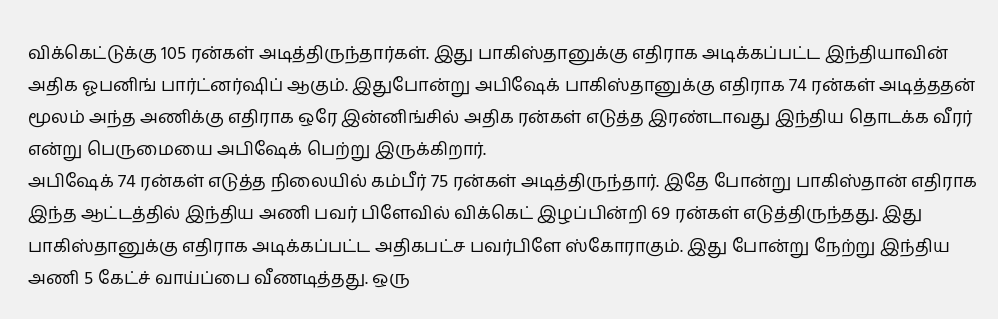விக்கெட்டுக்கு 105 ரன்கள் அடித்திருந்தார்கள். இது பாகிஸ்தானுக்கு எதிராக அடிக்கப்பட்ட இந்தியாவின் அதிக ஓபனிங் பார்ட்னர்ஷிப் ஆகும். இதுபோன்று அபிஷேக் பாகிஸ்தானுக்கு எதிராக 74 ரன்கள் அடித்ததன் மூலம் அந்த அணிக்கு எதிராக ஒரே இன்னிங்சில் அதிக ரன்கள் எடுத்த இரண்டாவது இந்திய தொடக்க வீரர் என்று பெருமையை அபிஷேக் பெற்று இருக்கிறார்.
அபிஷேக் 74 ரன்கள் எடுத்த நிலையில் கம்பீர் 75 ரன்கள் அடித்திருந்தார். இதே போன்று பாகிஸ்தான் எதிராக இந்த ஆட்டத்தில் இந்திய அணி பவர் பிளேவில் விக்கெட் இழப்பின்றி 69 ரன்கள் எடுத்திருந்தது. இது பாகிஸ்தானுக்கு எதிராக அடிக்கப்பட்ட அதிகபட்ச பவர்பிளே ஸ்கோராகும். இது போன்று நேற்று இந்திய அணி 5 கேட்ச் வாய்ப்பை வீணடித்தது. ஒரு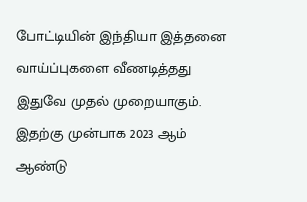போட்டியின் இந்தியா இத்தனை வாய்ப்புகளை வீணடித்தது இதுவே முதல் முறையாகும். இதற்கு முன்பாக 2023 ஆம் ஆண்டு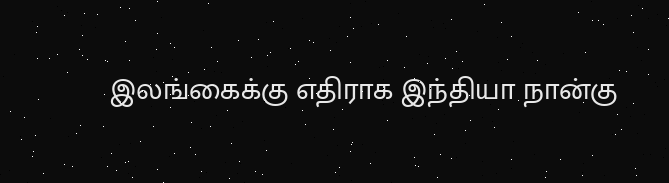இலங்கைக்கு எதிராக இந்தியா நான்கு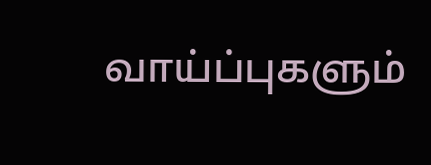வாய்ப்புகளும்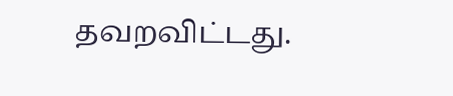தவறவிட்டது.